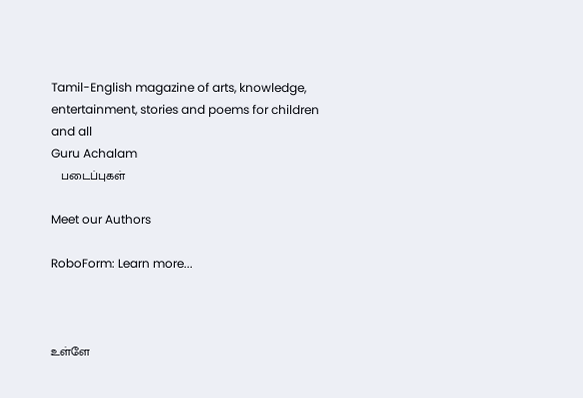Tamil-English magazine of arts, knowledge, entertainment, stories and poems for children and all
Guru Achalam
   படைப்புகள்

Meet our Authors

RoboForm: Learn more...



உள்ளே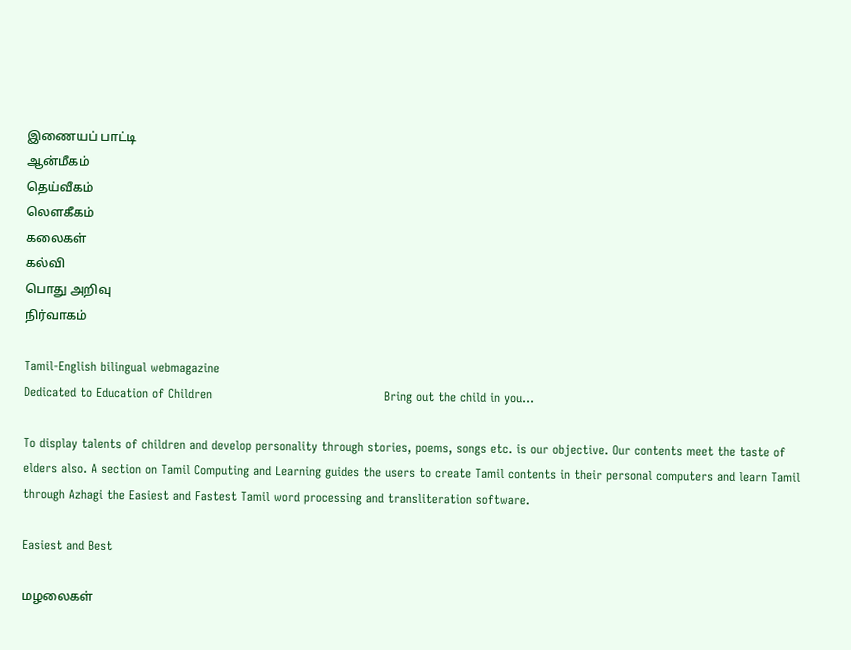இணையப் பாட்டி
ஆன்மீகம்
தெய்வீகம்
லௌகீகம்
கலைகள்
கல்வி
பொது அறிவு
நிர்வாகம்

Tamil-English bilingual webmagazine
Dedicated to Education of Children                                           Bring out the child in you...

To display talents of children and develop personality through stories, poems, songs etc. is our objective. Our contents meet the taste of elders also. A section on Tamil Computing and Learning guides the users to create Tamil contents in their personal computers and learn Tamil through Azhagi the Easiest and Fastest Tamil word processing and transliteration software.

Easiest and Best

மழலைகள்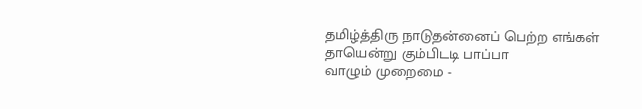தமிழ்த்திரு நாடுதன்னைப் பெற்ற எங்கள்
தாயென்று கும்பிடடி பாப்பா
வாழும் முறைமை -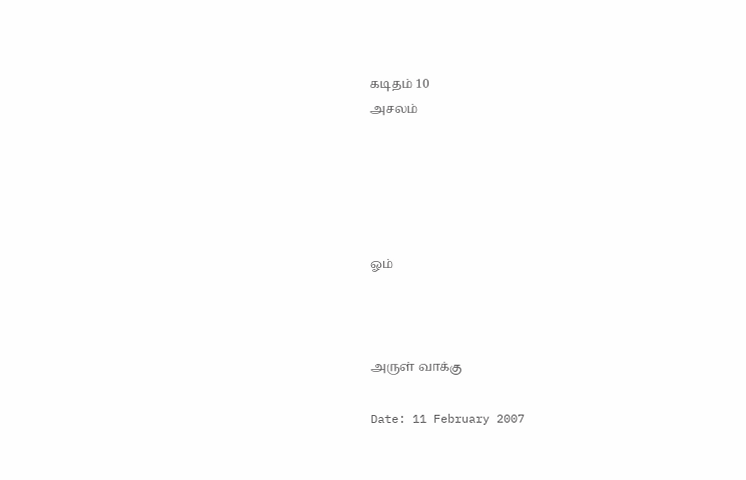கடிதம் 10
அசலம்





ஓம்



அருள் வாக்கு

Date: 11 February 2007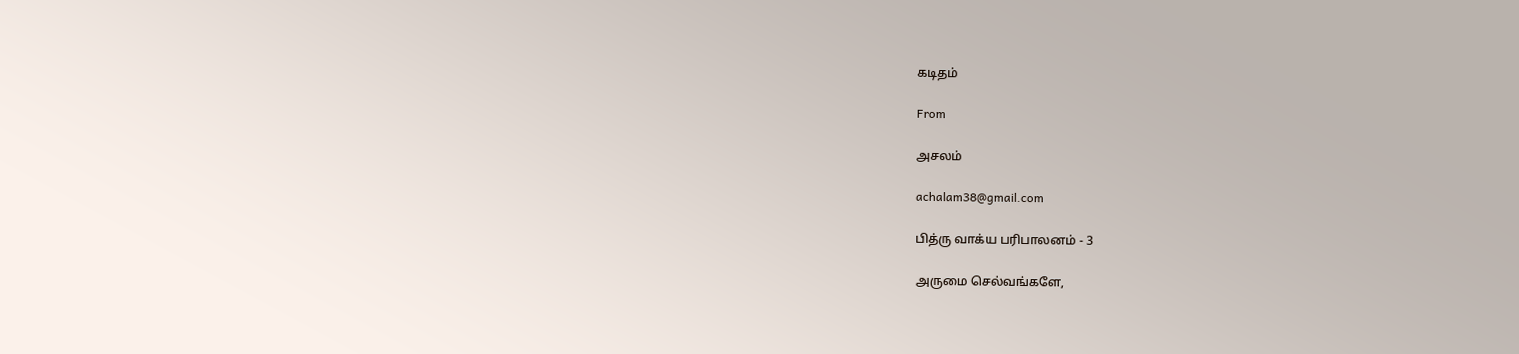கடிதம்

From

அசலம்

achalam38@gmail.com

பித்ரு வாக்ய பரிபாலனம் - 3

அருமை செல்வங்களே,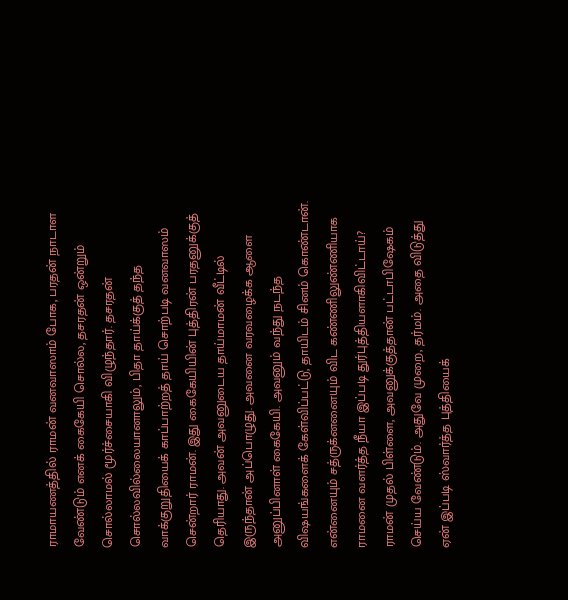ராமாயணத்தில் ராமன் வனவாஸாம் போக, பரதன் நாடாள வேண்டும் எனக் கைகேயி சொல்ல, தசரதன் ஒன்றும் சொல்லாமல் மூர்ச்சையாகி விழுந்தார். தசரதன் சொல்லவில்லையானாலும், பிதா தாய்க்குத் தந்த வாக்குறுதியைக் காப்பாற்றத் தாய் சொற்படி வனவாஸம் சென்றார் ராமன். இது கைகேயியின் புத்திரன் பரதனுக்குத் தெரியாது. அவன் அவனுடைய தாய்மாமன் வீட்டில் இருந்தான் அப்பொழுது. அவனை வரவழைக்க ஆளை அனுப்பினாள் கைகேயி. அவனும் வந்து நடந்த விஷயங்களைக் கேள்விப்பட்டு, தாயிடம் சினம் கொண்டான். என்னையும் சத்ருக்னனையும் விட கண்ணிலுண்ணியாக ராமனை வளர்த்த நீயா இப்படி துர்புத்தியளாகிவிட்டாய்? ராமன் முதல் பிள்ளை, அவனுக்குத்தான் பட்டாபிஷேகம் செய்ய வேண்டும். அதுவே முறை, தர்மம். அதை விடுத்து ஏன் இப்படி ஸ்வார்த்த புத்தியைக்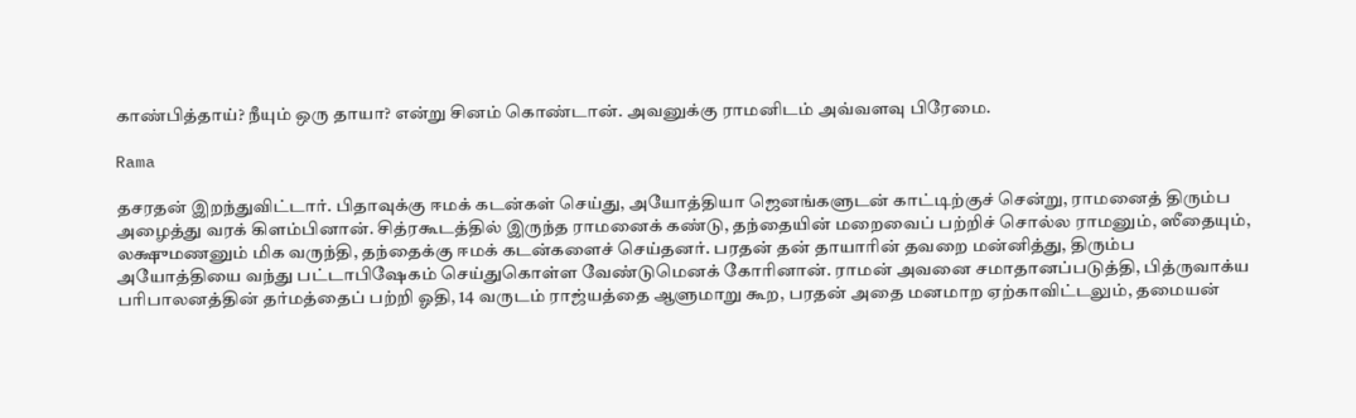காண்பித்தாய்? நீயும் ஒரு தாயா? என்று சினம் கொண்டான். அவனுக்கு ராமனிடம் அவ்வளவு பிரேமை.

Rama

தசரதன் இறந்துவிட்டார். பிதாவுக்கு ஈமக் கடன்கள் செய்து, அயோத்தியா ஜெனங்களுடன் காட்டிற்குச் சென்று, ராமனைத் திரும்ப அழைத்து வரக் கிளம்பினான். சித்ரகூடத்தில் இருந்த ராமனைக் கண்டு, தந்தையின் மறைவைப் பற்றிச் சொல்ல ராமனும், ஸீதையும், லக்ஷுமணனும் மிக வருந்தி, தந்தைக்கு ஈமக் கடன்களைச் செய்தனர். பரதன் தன் தாயாரின் தவறை மன்னித்து, திரும்ப அயோத்தியை வந்து பட்டாபிஷேகம் செய்துகொள்ள வேண்டுமெனக் கோரினான். ராமன் அவனை சமாதானப்படுத்தி, பித்ருவாக்ய பரிபாலனத்தின் தர்மத்தைப் பற்றி ஓதி, 14 வருடம் ராஜ்யத்தை ஆளுமாறு கூற, பரதன் அதை மனமாற ஏற்காவிட்டலும், தமையன்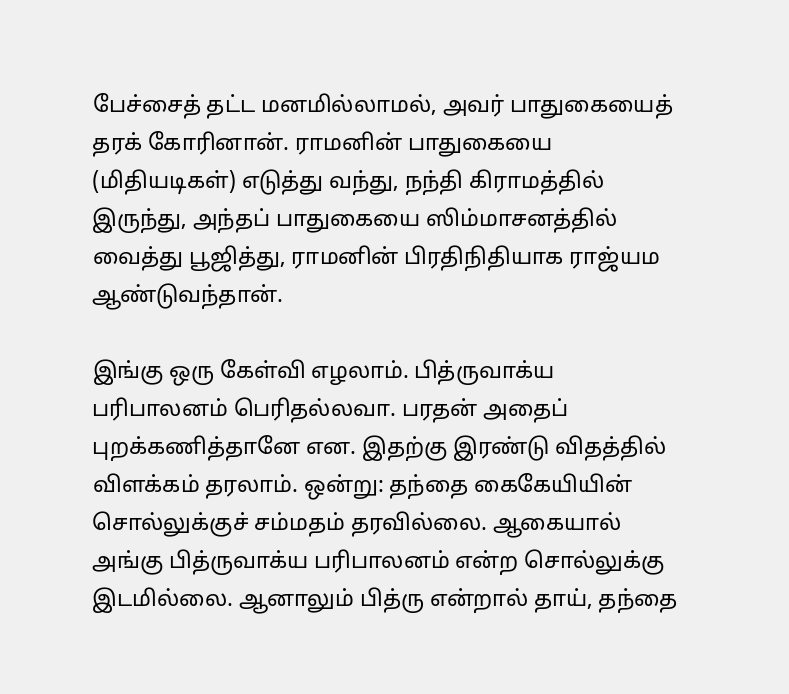பேச்சைத் தட்ட மனமில்லாமல், அவர் பாதுகையைத் தரக் கோரினான். ராமனின் பாதுகையை (மிதியடிகள்) எடுத்து வந்து, நந்தி கிராமத்தில் இருந்து, அந்தப் பாதுகையை ஸிம்மாசனத்தில் வைத்து பூஜித்து, ராமனின் பிரதிநிதியாக ராஜ்யம ஆண்டுவந்தான்.

இங்கு ஒரு கேள்வி எழலாம். பித்ருவாக்ய பரிபாலனம் பெரிதல்லவா. பரதன் அதைப் புறக்கணித்தானே என. இதற்கு இரண்டு விதத்தில் விளக்கம் தரலாம். ஒன்று: தந்தை கைகேயியின் சொல்லுக்குச் சம்மதம் தரவில்லை. ஆகையால் அங்கு பித்ருவாக்ய பரிபாலனம் என்ற சொல்லுக்கு இடமில்லை. ஆனாலும் பித்ரு என்றால் தாய், தந்தை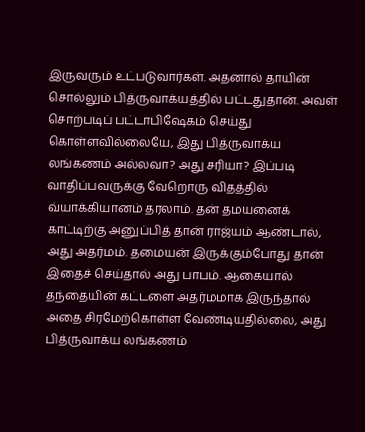இருவரும் உட்படுவார்கள். அதனால் தாயின் சொல்லும் பித்ருவாக்யத்தில் பட்டதுதான். அவள் சொற்படிப் பட்டாபிஷேகம் செய்து கொள்ளவில்லையே, இது பித்ருவாக்ய லங்கணம் அல்லவா? அது சரியா? இப்படி வாதிப்பவருக்கு வேறொரு விதத்தில் வ்யாக்கியானம் தரலாம். தன் தமயனைக் காட்டிற்கு அனுப்பித் தான் ராஜ்யம் ஆண்டால், அது அதர்மம். தமையன் இருக்கும்போது தான் இதைச் செய்தால் அது பாபம். ஆகையால் தந்தையின் கட்டளை அதர்மமாக இருந்தால் அதை சிரமேற்கொள்ள வேண்டியதில்லை, அது பித்ருவாக்ய லங்கணம்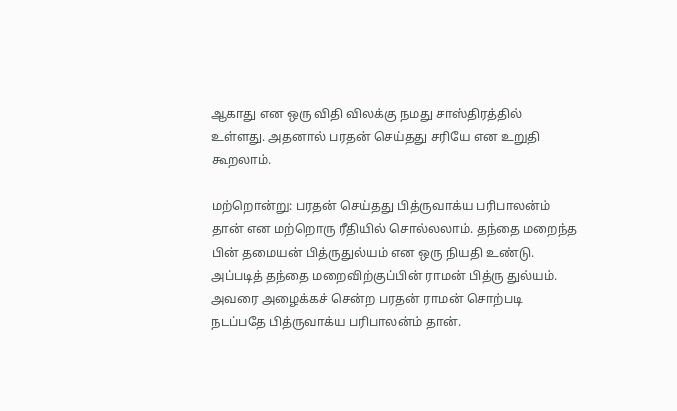ஆகாது என ஒரு விதி விலக்கு நமது சாஸ்திரத்தில் உள்ளது. அதனால் பரதன் செய்தது சரியே என உறுதி கூறலாம்.

மற்றொன்று: பரதன் செய்தது பித்ருவாக்ய பரிபாலன்ம் தான் என மற்றொரு ரீதியில் சொல்லலாம். தந்தை மறைந்த பின் தமையன் பித்ருதுல்யம் என ஒரு நியதி உண்டு. அப்படித் தந்தை மறைவிற்குப்பின் ராமன் பித்ரு துல்யம். அவரை அழைக்கச் சென்ற பரதன் ராமன் சொற்படி நடப்பதே பித்ருவாக்ய பரிபாலன்ம் தான்.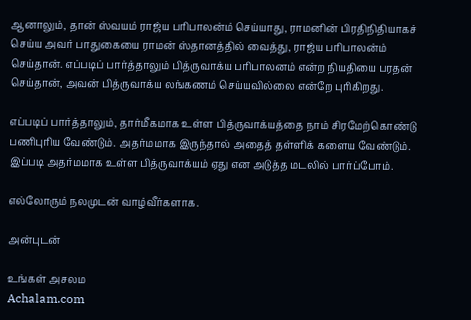ஆனாலும், தான் ஸ்வயம் ராஜ்ய பரிபாலன்ம் செய்யாது, ராமனின் பிரதிநிதியாகச் செய்ய அவர் பாதுகையை ராமன் ஸ்தானத்தில் வைத்து, ராஜ்ய பரிபாலன்ம் செய்தான். எப்படிப் பார்த்தாலும் பித்ருவாக்ய பரிபாலனம் என்ற நியதியை பரதன் செய்தான், அவன் பித்ருவாக்ய லங்கணம் செய்யவில்லை என்றே புரிகிறது.

எப்படிப் பார்த்தாலும், தார்மீகமாக உள்ள பித்ருவாக்யத்தை நாம் சிரமேற்கொண்டு பணிபுரிய வேண்டும். அதர்மமாக இருந்தால் அதைத் தள்ளிக் களைய வேண்டும். இப்படி அதர்மமாக உள்ள பித்ருவாக்யம் ஏது என அடுத்த மடலில் பார்ப்போம்.

எல்லோரும் நலமுடன் வாழ்வீர்களாக.

அன்புடன்

உங்கள் அசலம
Achalam.com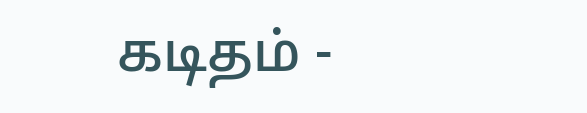கடிதம் -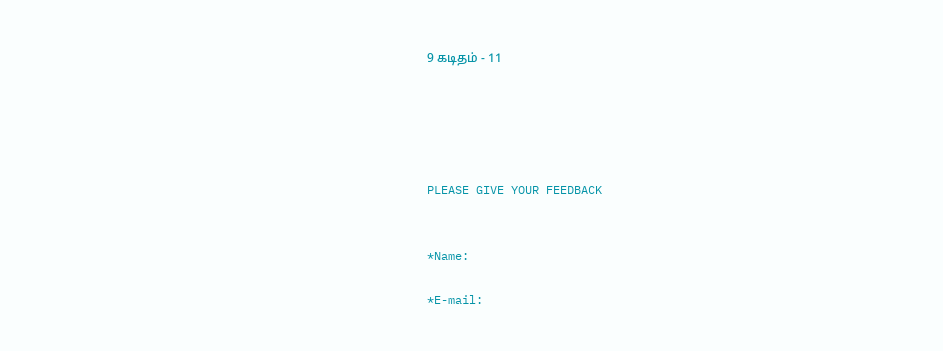9 கடிதம் - 11





PLEASE GIVE YOUR FEEDBACK


*Name:

*E-mail: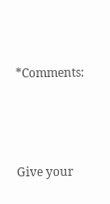*Comments:




Give your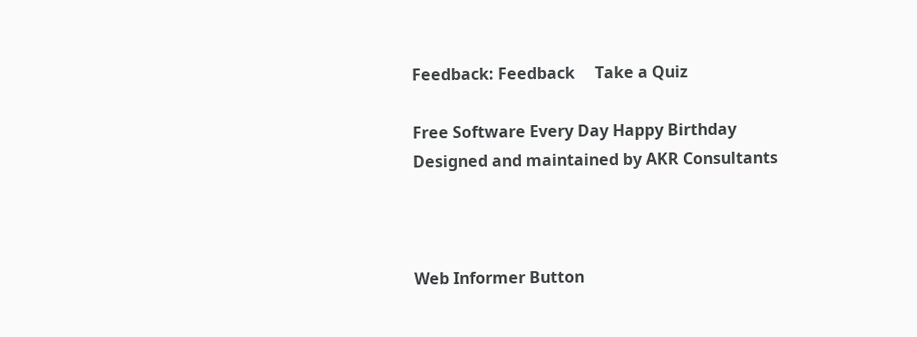Feedback: Feedback     Take a Quiz

Free Software Every Day Happy Birthday
Designed and maintained by AKR Consultants



Web Informer Button